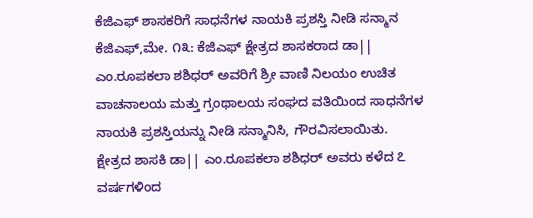ಕೆಜಿಎಫ್ ಶಾಸಕರಿಗೆ ಸಾಧನೆಗಳ ನಾಯಕಿ ಪ್ರಶಸ್ತಿ ನೀಡಿ ಸನ್ಮಾನ
ಕೆಜಿಎಫ್,ಮೇ. ೧೩: ಕೆಜಿಎಫ್ ಕ್ಷೇತ್ರದ ಶಾಸಕರಾದ ಡಾ|| ಎಂ.ರೂಪಕಲಾ ಶಶಿಧರ್ ಅವರಿಗೆ ಶ್ರೀ ವಾಣಿ ನಿಲಯಂ ಉಚಿತ ವಾಚನಾಲಯ ಮತ್ತು ಗ್ರಂಥಾಲಯ ಸಂಘದ ವತಿಯಿಂದ ಸಾಧನೆಗಳ ನಾಯಕಿ ಪ್ರಶಸ್ತಿಯನ್ನು ನೀಡಿ ಸನ್ಮಾನಿಸಿ, ಗೌರವಿಸಲಾಯಿತು.
ಕ್ಷೇತ್ರದ ಶಾಸಕಿ ಡಾ|| ಎಂ.ರೂಪಕಲಾ ಶಶಿಧರ್ ಅವರು ಕಳೆದ ೭ ವರ್ಷಗಳಿಂದ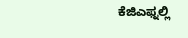ಕೆಜಿಎಫ್ನಲ್ಲಿ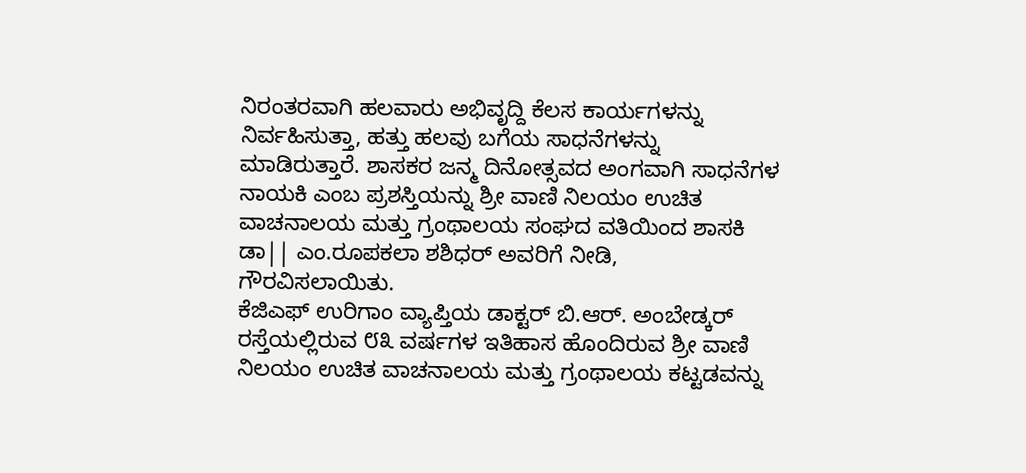ನಿರಂತರವಾಗಿ ಹಲವಾರು ಅಭಿವೃದ್ದಿ ಕೆಲಸ ಕಾರ್ಯಗಳನ್ನು ನಿರ್ವಹಿಸುತ್ತಾ, ಹತ್ತು ಹಲವು ಬಗೆಯ ಸಾಧನೆಗಳನ್ನು ಮಾಡಿರುತ್ತಾರೆ. ಶಾಸಕರ ಜನ್ಮ ದಿನೋತ್ಸವದ ಅಂಗವಾಗಿ ಸಾಧನೆಗಳ ನಾಯಕಿ ಎಂಬ ಪ್ರಶಸ್ತಿಯನ್ನು ಶ್ರೀ ವಾಣಿ ನಿಲಯಂ ಉಚಿತ ವಾಚನಾಲಯ ಮತ್ತು ಗ್ರಂಥಾಲಯ ಸಂಘದ ವತಿಯಿಂದ ಶಾಸಕಿ ಡಾ|| ಎಂ.ರೂಪಕಲಾ ಶಶಿಧರ್ ಅವರಿಗೆ ನೀಡಿ, ಗೌರವಿಸಲಾಯಿತು.
ಕೆಜಿಎಫ್ ಉರಿಗಾಂ ವ್ಯಾಪ್ತಿಯ ಡಾಕ್ಟರ್ ಬಿ.ಆರ್. ಅಂಬೇಡ್ಕರ್ ರಸ್ತೆಯಲ್ಲಿರುವ ೮೩ ವರ್ಷಗಳ ಇತಿಹಾಸ ಹೊಂದಿರುವ ಶ್ರೀ ವಾಣಿ ನಿಲಯಂ ಉಚಿತ ವಾಚನಾಲಯ ಮತ್ತು ಗ್ರಂಥಾಲಯ ಕಟ್ಟಡವನ್ನು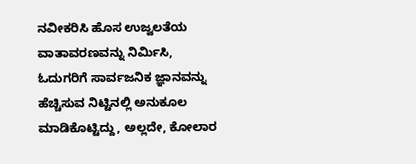ನವೀಕರಿಸಿ ಹೊಸ ಉಜ್ವಲತೆಯ ವಾತಾವರಣವನ್ನು ನಿರ್ಮಿಸಿ, ಓದುಗರಿಗೆ ಸಾರ್ವಜನಿಕ ಜ್ಞಾನವನ್ನು ಹೆಚ್ಚಿಸುವ ನಿಟ್ಟಿನಲ್ಲಿ ಅನುಕೂಲ ಮಾಡಿಕೊಟ್ಟಿದ್ದು, ಅಲ್ಲದೇ, ಕೋಲಾರ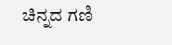ಚಿನ್ನದ ಗಣಿ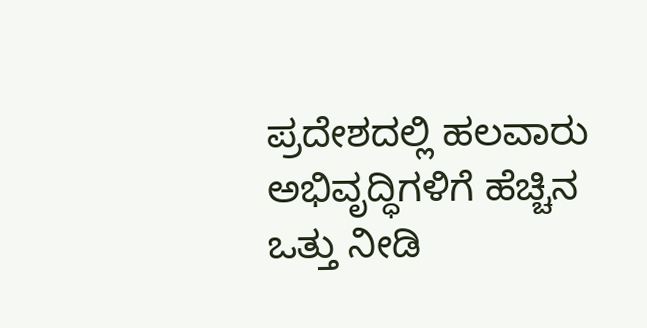ಪ್ರದೇಶದಲ್ಲಿ ಹಲವಾರು ಅಭಿವೃದ್ಧಿಗಳಿಗೆ ಹೆಚ್ಚಿನ ಒತ್ತು ನೀಡಿ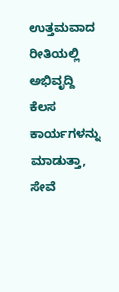ಉತ್ತಮವಾದ ರೀತಿಯಲ್ಲಿ ಅಭಿವೃದ್ದಿ ಕೆಲಸ ಕಾರ್ಯಗಳನ್ನು ಮಾಡುತ್ತಾ, ಸೇವೆ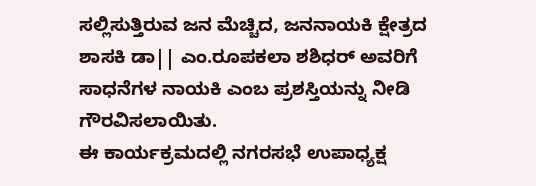ಸಲ್ಲಿಸುತ್ತಿರುವ ಜನ ಮೆಚ್ಚಿದ, ಜನನಾಯಕಿ ಕ್ಷೇತ್ರದ ಶಾಸಕಿ ಡಾ|| ಎಂ.ರೂಪಕಲಾ ಶಶಿಧರ್ ಅವರಿಗೆ ಸಾಧನೆಗಳ ನಾಯಕಿ ಎಂಬ ಪ್ರಶಸ್ತಿಯನ್ನು ನೀಡಿ ಗೌರವಿಸಲಾಯಿತು.
ಈ ಕಾರ್ಯಕ್ರಮದಲ್ಲಿ ನಗರಸಭೆ ಉಪಾಧ್ಯಕ್ಷ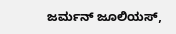ಜರ್ಮನ್ ಜೂಲಿಯಸ್,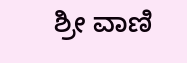ಶ್ರೀ ವಾಣಿ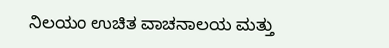ನಿಲಯಂ ಉಚಿತ ವಾಚನಾಲಯ ಮತ್ತು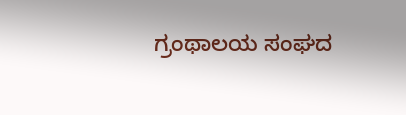ಗ್ರಂಥಾಲಯ ಸಂಘದ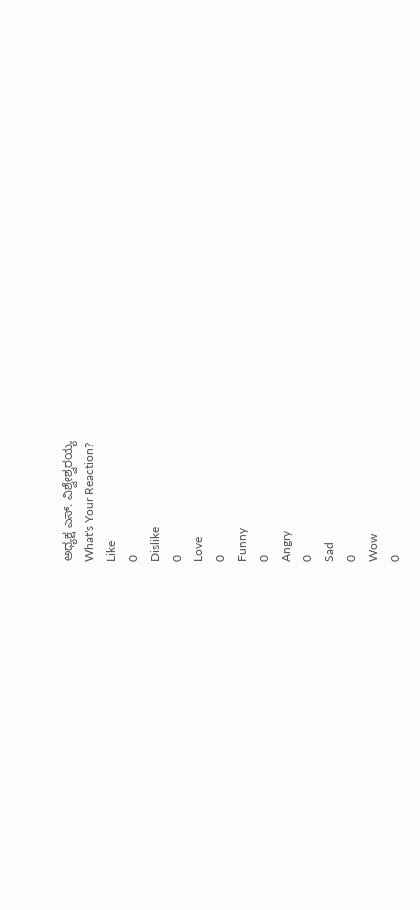ಅಧ್ಯಕ್ಷ ಎಸ್. ವಿಶ್ವೇಶ್ವರಯ್ಯ
What's Your Reaction?
Like
0
Dislike
0
Love
0
Funny
0
Angry
0
Sad
0
Wow
0